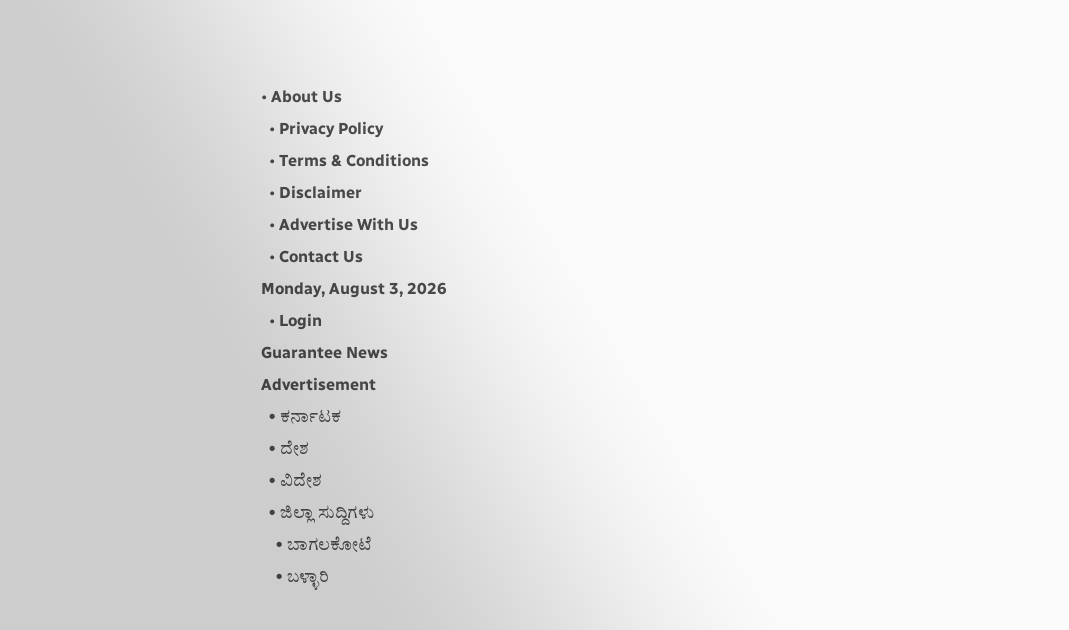• About Us
  • Privacy Policy
  • Terms & Conditions
  • Disclaimer
  • Advertise With Us
  • Contact Us
Monday, August 3, 2026
  • Login
Guarantee News
Advertisement
  • ಕರ್ನಾಟಕ
  • ದೇಶ
  • ವಿದೇಶ
  • ಜಿಲ್ಲಾ ಸುದ್ದಿಗಳು
    • ಬಾಗಲಕೋಟೆ
    • ಬಳ್ಳಾರಿ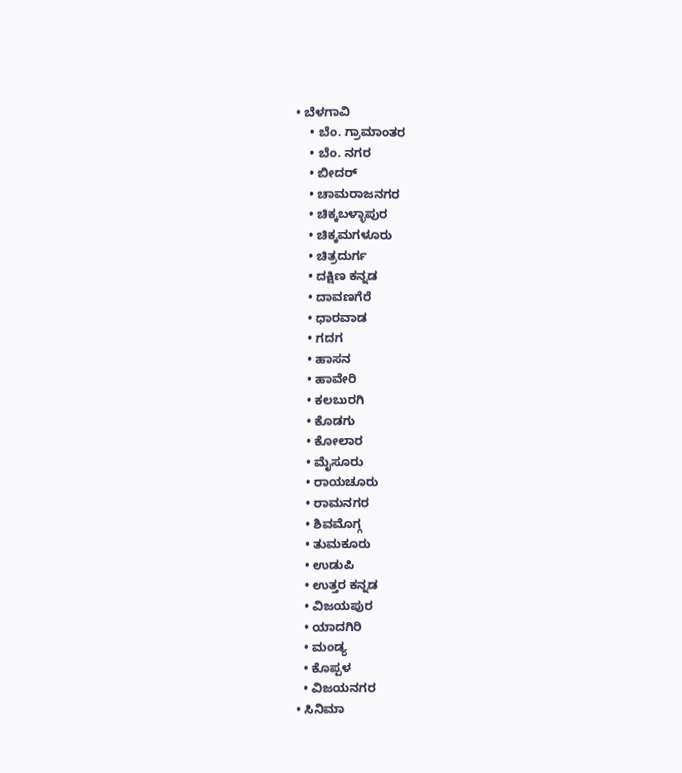• ಬೆಳಗಾವಿ
    • ಬೆಂ. ಗ್ರಾಮಾಂತರ
    • ಬೆಂ. ನಗರ
    • ಬೀದರ್
    • ಚಾಮರಾಜನಗರ
    • ಚಿಕ್ಕಬಳ್ಳಾಪುರ
    • ಚಿಕ್ಕಮಗಳೂರು
    • ಚಿತ್ರದುರ್ಗ
    • ದಕ್ಷಿಣ ಕನ್ನಡ
    • ದಾವಣಗೆರೆ
    • ಧಾರವಾಡ
    • ಗದಗ
    • ಹಾಸನ
    • ಹಾವೇರಿ
    • ಕಲಬುರಗಿ
    • ಕೊಡಗು
    • ಕೋಲಾರ
    • ಮೈಸೂರು
    • ರಾಯಚೂರು
    • ರಾಮನಗರ
    • ಶಿವಮೊಗ್ಗ
    • ತುಮಕೂರು
    • ಉಡುಪಿ
    • ಉತ್ತರ ಕನ್ನಡ
    • ವಿಜಯಪುರ
    • ಯಾದಗಿರಿ
    • ಮಂಡ್ಯ
    • ಕೊಪ್ಪಳ
    • ವಿಜಯನಗರ
  • ಸಿನಿಮಾ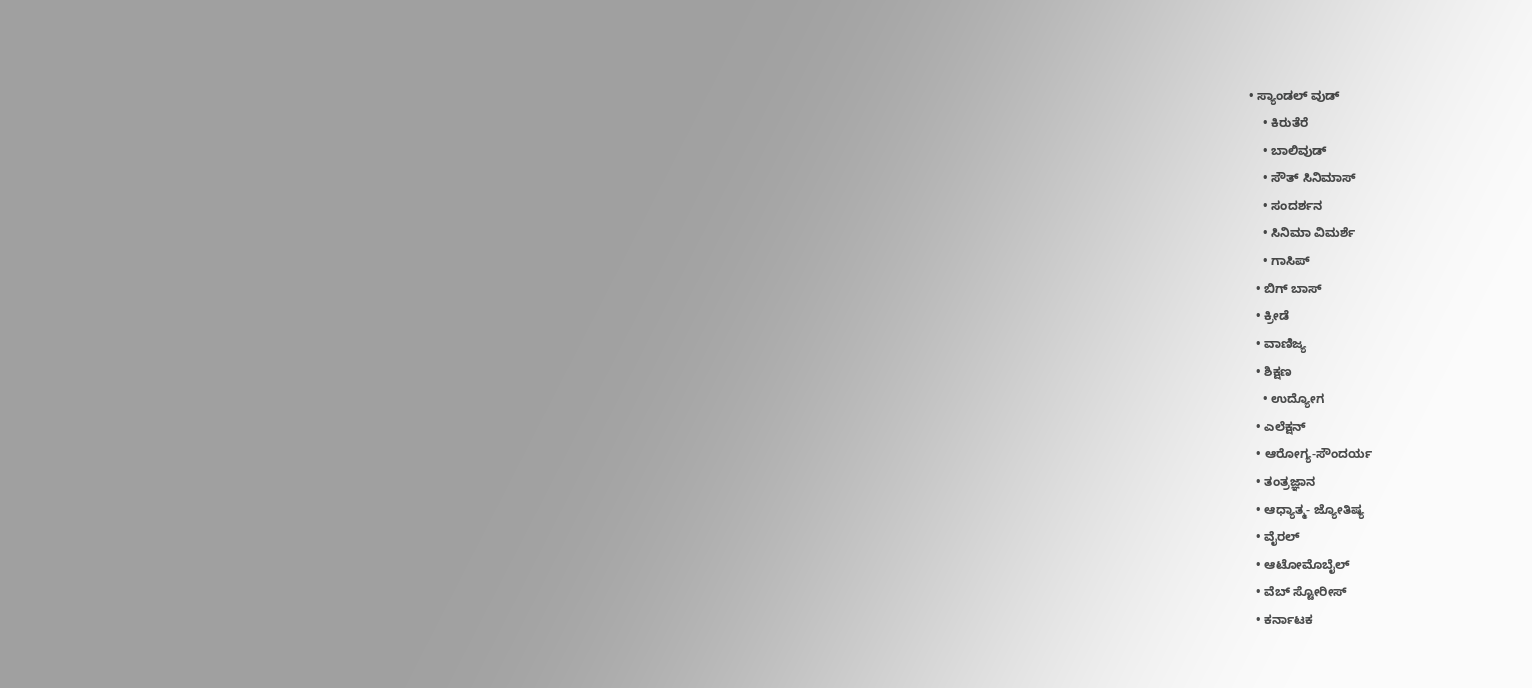• ಸ್ಯಾಂಡಲ್ ವುಡ್
    • ಕಿರುತೆರೆ
    • ಬಾಲಿವುಡ್
    • ಸೌತ್ ಸಿನಿಮಾಸ್
    • ಸಂದರ್ಶನ
    • ಸಿನಿಮಾ ವಿಮರ್ಶೆ
    • ಗಾಸಿಪ್
  • ಬಿಗ್ ಬಾಸ್
  • ಕ್ರೀಡೆ
  • ವಾಣಿಜ್ಯ
  • ಶಿಕ್ಷಣ
    • ಉದ್ಯೋಗ
  • ಎಲೆಕ್ಷನ್
  • ಆರೋಗ್ಯ-ಸೌಂದರ್ಯ
  • ತಂತ್ರಜ್ಞಾನ
  • ಆಧ್ಯಾತ್ಮ- ಜ್ಯೋತಿಷ್ಯ
  • ವೈರಲ್
  • ಆಟೋಮೊಬೈಲ್
  • ವೆಬ್ ಸ್ಟೋರೀಸ್
  • ಕರ್ನಾಟಕ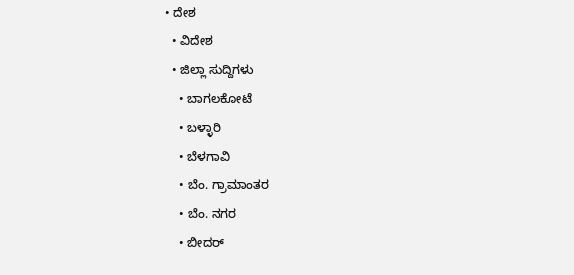• ದೇಶ
  • ವಿದೇಶ
  • ಜಿಲ್ಲಾ ಸುದ್ದಿಗಳು
    • ಬಾಗಲಕೋಟೆ
    • ಬಳ್ಳಾರಿ
    • ಬೆಳಗಾವಿ
    • ಬೆಂ. ಗ್ರಾಮಾಂತರ
    • ಬೆಂ. ನಗರ
    • ಬೀದರ್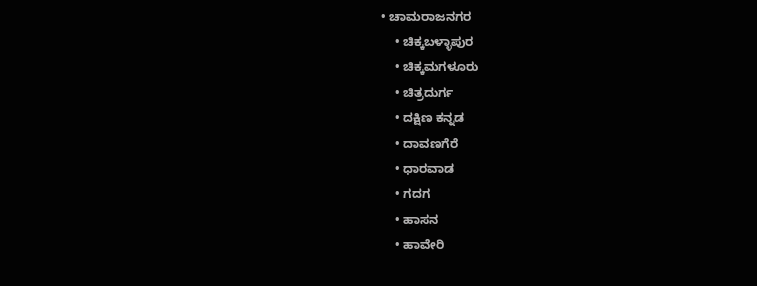• ಚಾಮರಾಜನಗರ
    • ಚಿಕ್ಕಬಳ್ಳಾಪುರ
    • ಚಿಕ್ಕಮಗಳೂರು
    • ಚಿತ್ರದುರ್ಗ
    • ದಕ್ಷಿಣ ಕನ್ನಡ
    • ದಾವಣಗೆರೆ
    • ಧಾರವಾಡ
    • ಗದಗ
    • ಹಾಸನ
    • ಹಾವೇರಿ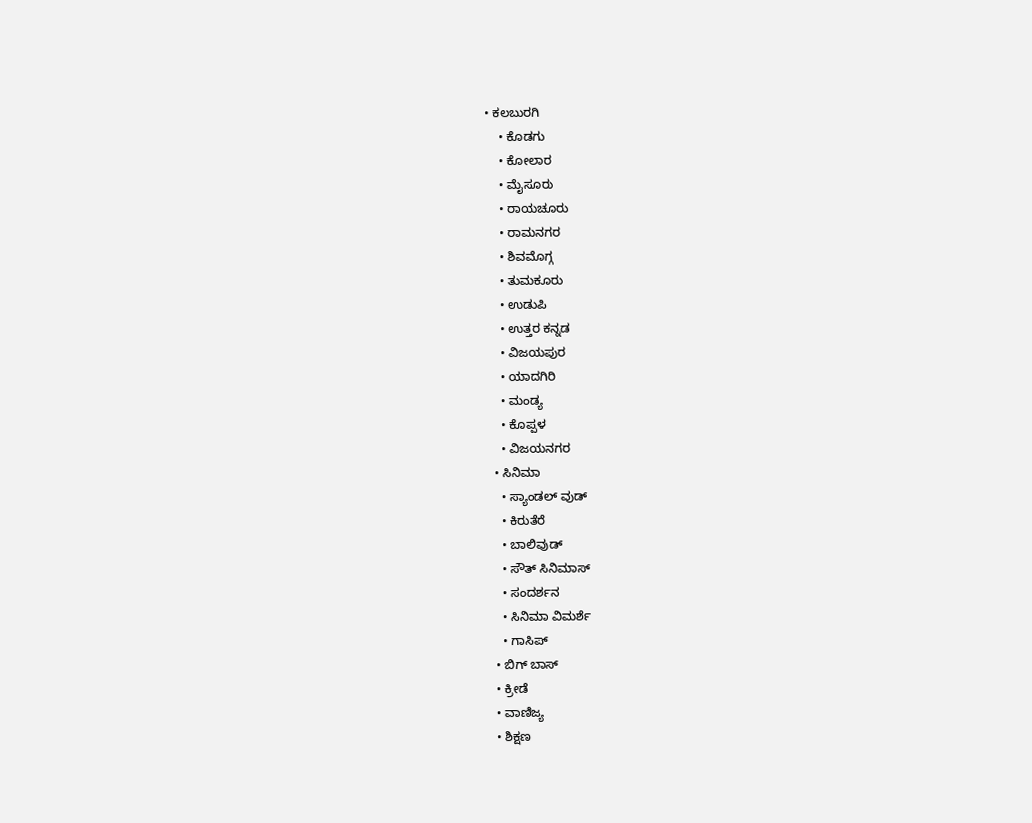• ಕಲಬುರಗಿ
    • ಕೊಡಗು
    • ಕೋಲಾರ
    • ಮೈಸೂರು
    • ರಾಯಚೂರು
    • ರಾಮನಗರ
    • ಶಿವಮೊಗ್ಗ
    • ತುಮಕೂರು
    • ಉಡುಪಿ
    • ಉತ್ತರ ಕನ್ನಡ
    • ವಿಜಯಪುರ
    • ಯಾದಗಿರಿ
    • ಮಂಡ್ಯ
    • ಕೊಪ್ಪಳ
    • ವಿಜಯನಗರ
  • ಸಿನಿಮಾ
    • ಸ್ಯಾಂಡಲ್ ವುಡ್
    • ಕಿರುತೆರೆ
    • ಬಾಲಿವುಡ್
    • ಸೌತ್ ಸಿನಿಮಾಸ್
    • ಸಂದರ್ಶನ
    • ಸಿನಿಮಾ ವಿಮರ್ಶೆ
    • ಗಾಸಿಪ್
  • ಬಿಗ್ ಬಾಸ್
  • ಕ್ರೀಡೆ
  • ವಾಣಿಜ್ಯ
  • ಶಿಕ್ಷಣ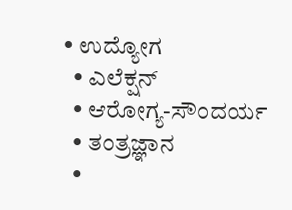• ಉದ್ಯೋಗ
  • ಎಲೆಕ್ಷನ್
  • ಆರೋಗ್ಯ-ಸೌಂದರ್ಯ
  • ತಂತ್ರಜ್ಞಾನ
  •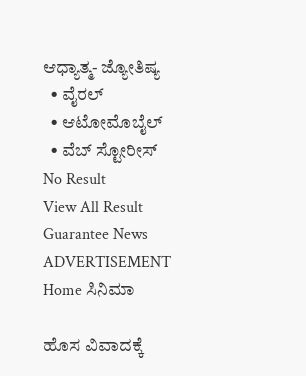ಆಧ್ಯಾತ್ಮ- ಜ್ಯೋತಿಷ್ಯ
  • ವೈರಲ್
  • ಆಟೋಮೊಬೈಲ್
  • ವೆಬ್ ಸ್ಟೋರೀಸ್
No Result
View All Result
Guarantee News
ADVERTISEMENT
Home ಸಿನಿಮಾ

ಹೊಸ ವಿವಾದಕ್ಕೆ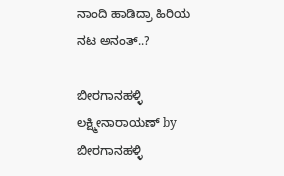ನಾಂದಿ ಹಾಡಿದ್ರಾ ಹಿರಿಯ ನಟ ಅನಂತ್..?

ಬೀರಗಾನಹಳ್ಳಿ ಲಕ್ಷ್ಮೀನಾರಾಯಣ್ by ಬೀರಗಾನಹಳ್ಳಿ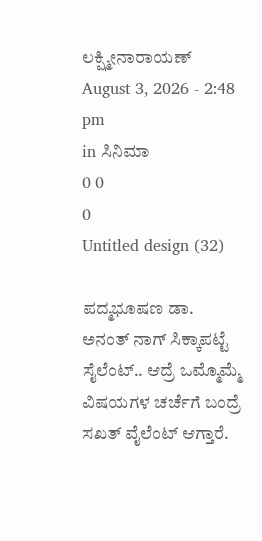ಲಕ್ಷ್ಮೀನಾರಾಯಣ್
August 3, 2026 - 2:48 pm
in ಸಿನಿಮಾ
0 0
0
Untitled design (32)

ಪದ್ಮಭೂಷಣ ಡಾ. ಅನಂತ್ ನಾಗ್ ಸಿಕ್ಕಾಪಟ್ಟೆ ಸೈಲೆಂಟ್.. ಆದ್ರೆ ಒಮ್ಮೊಮ್ಮೆ ವಿಷಯಗಳ ಚರ್ಚೆಗೆ ಬಂದ್ರೆ ಸಖತ್ ವೈಲೆಂಟ್ ಆಗ್ತಾರೆ.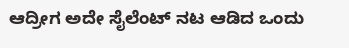ಆದ್ರೀಗ ಅದೇ ಸೈಲೆಂಟ್ ನಟ ಆಡಿದ ಒಂದು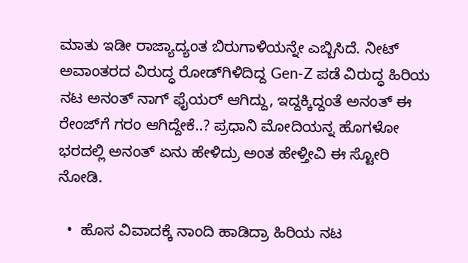ಮಾತು ಇಡೀ ರಾಜ್ಯಾದ್ಯಂತ ಬಿರುಗಾಳಿಯನ್ನೇ ಎಬ್ಬಿಸಿದೆ. ನೀಟ್ ಅವಾಂತರದ ವಿರುದ್ಧ ರೋಡ್‌ಗಿಳಿದಿದ್ದ Gen-Z ಪಡೆ ವಿರುದ್ಧ ಹಿರಿಯ ನಟ ಅನಂತ್ ನಾಗ್ ಫೈಯರ್ ಆಗಿದ್ದು, ಇದ್ದಕ್ಕಿದ್ದಂತೆ ಅನಂತ್ ಈ ರೇಂಜ್‌ಗೆ ಗರಂ ಆಗಿದ್ದೇಕೆ..? ಪ್ರಧಾನಿ ಮೋದಿಯನ್ನ ಹೊಗಳೋ ಭರದಲ್ಲಿ ಅನಂತ್ ಏನು ಹೇಳಿದ್ರು ಅಂತ ಹೇಳ್ತೀವಿ ಈ ಸ್ಟೋರಿ ನೋಡಿ.

  •  ಹೊಸ ವಿವಾದಕ್ಕೆ ನಾಂದಿ ಹಾಡಿದ್ರಾ ಹಿರಿಯ ನಟ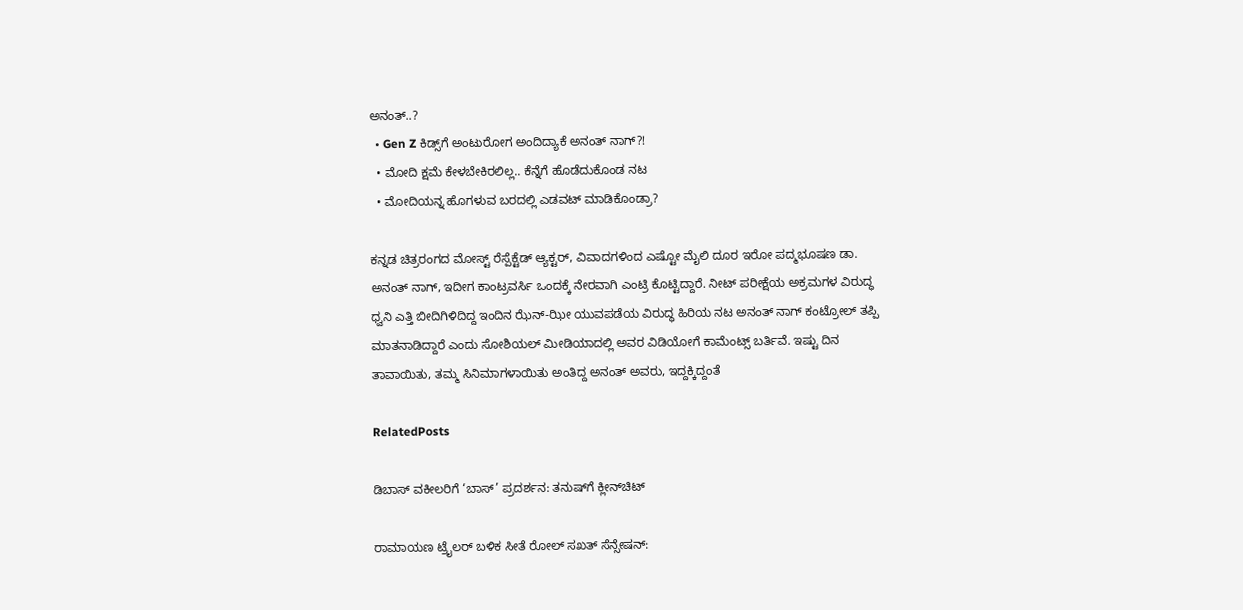ಅನಂತ್..?
  • Gen Z ಕಿಡ್ಸ್‌ಗೆ ಅಂಟುರೋಗ ಅಂದಿದ್ಯಾಕೆ ಅನಂತ್ ನಾಗ್?!
  • ಮೋದಿ ಕ್ಷಮೆ ಕೇಳಬೇಕಿರಲಿಲ್ಲ.. ಕೆನ್ನೆಗೆ ಹೊಡೆದುಕೊಂಡ ನಟ
  • ಮೋದಿಯನ್ನ ಹೊಗಳುವ ಬರದಲ್ಲಿ ಎಡವಟ್ ಮಾಡಿಕೊಂಡ್ರಾ?

ಕನ್ನಡ ಚಿತ್ರರಂಗದ ಮೋಸ್ಟ್ ರೆಸ್ಪೆಕ್ಟೆಡ್ ಆ್ಯಕ್ಟರ್, ವಿವಾದಗಳಿಂದ ಎಷ್ಟೋ ಮೈಲಿ ದೂರ ಇರೋ ಪದ್ಮಭೂಷಣ ಡಾ. ಅನಂತ್ ನಾಗ್, ಇದೀಗ ಕಾಂಟ್ರವರ್ಸಿ ಒಂದಕ್ಕೆ ನೇರವಾಗಿ ಎಂಟ್ರಿ ಕೊಟ್ಟಿದ್ದಾರೆ. ನೀಟ್ ಪರೀಕ್ಷೆಯ ಅಕ್ರಮಗಳ ವಿರುದ್ಧ ಧ್ವನಿ ಎತ್ತಿ ಬೀದಿಗಿಳಿದಿದ್ದ ಇಂದಿನ ಝೆನ್-ಝೀ ಯುವಪಡೆಯ ವಿರುದ್ಧ ಹಿರಿಯ ನಟ ಅನಂತ್ ನಾಗ್ ಕಂಟ್ರೋಲ್ ತಪ್ಪಿ ಮಾತನಾಡಿದ್ದಾರೆ ಎಂದು ಸೋಶಿಯಲ್ ಮೀಡಿಯಾದಲ್ಲಿ ಅವರ ವಿಡಿಯೋಗೆ ಕಾಮೆಂಟ್ಸ್ ಬರ್ತಿವೆ. ಇಷ್ಟು ದಿನ ತಾವಾಯಿತು, ತಮ್ಮ ಸಿನಿಮಾಗಳಾಯಿತು ಅಂತಿದ್ದ ಅನಂತ್ ಅವರು, ಇದ್ದಕ್ಕಿದ್ದಂತೆ

RelatedPosts

ಡಿಬಾಸ್ ವಕೀಲರಿಗೆ ‘ಬಾಸ್’ ಪ್ರದರ್ಶನ: ತನುಷ್‌ಗೆ ಕ್ಲೀನ್‌‌ಚಿಟ್

ರಾಮಾಯಣ ಟ್ರೈಲರ್ ಬಳಿಕ ಸೀತೆ ರೋಲ್ ಸಖತ್ ಸೆನ್ಸೇಷನ್: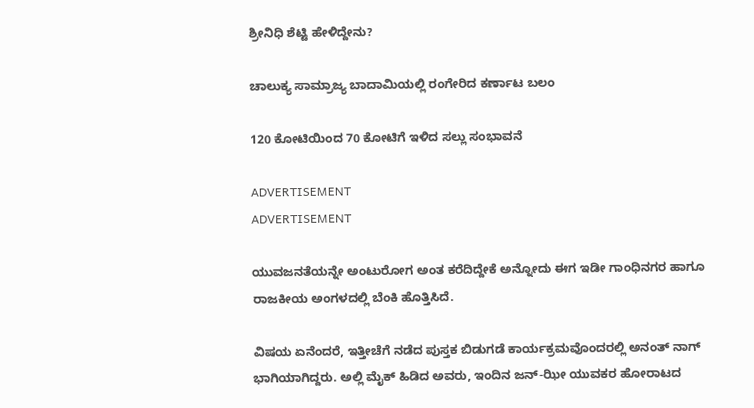ಶ್ರೀನಿಧಿ ಶೆಟ್ಟಿ ಹೇಳಿದ್ದೇನು?

ಚಾಲುಕ್ಯ ಸಾಮ್ರಾಜ್ಯ ಬಾದಾಮಿಯಲ್ಲಿ ರಂಗೇರಿದ ಕರ್ಣಾಟ ಬಲಂ

120 ಕೋಟಿಯಿಂದ 70 ಕೋಟಿಗೆ ಇಳಿದ ಸಲ್ಲು ಸಂಭಾವನೆ

ADVERTISEMENT
ADVERTISEMENT

ಯುವಜನತೆಯನ್ನೇ ಅಂಟುರೋಗ ಅಂತ ಕರೆದಿದ್ದೇಕೆ ಅನ್ನೋದು ಈಗ ಇಡೀ ಗಾಂಧಿನಗರ ಹಾಗೂ ರಾಜಕೀಯ ಅಂಗಳದಲ್ಲಿ ಬೆಂಕಿ ಹೊತ್ತಿಸಿದೆ.

ವಿಷಯ ಏನೆಂದರೆ, ಇತ್ತೀಚೆಗೆ ನಡೆದ ಪುಸ್ತಕ ಬಿಡುಗಡೆ ಕಾರ್ಯಕ್ರಮವೊಂದರಲ್ಲಿ ಅನಂತ್ ನಾಗ್ ಭಾಗಿಯಾಗಿದ್ದರು. ಅಲ್ಲಿ ಮೈಕ್ ಹಿಡಿದ ಅವರು, ಇಂದಿನ ಜನ್-ಝೀ ಯುವಕರ ಹೋರಾಟದ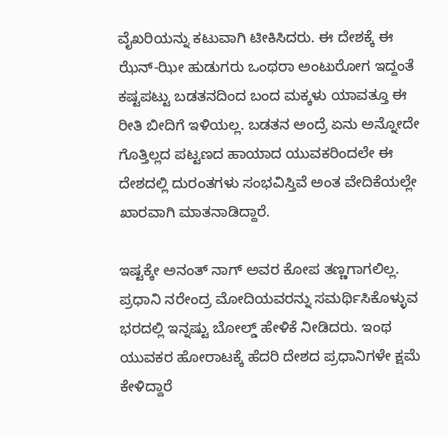ವೈಖರಿಯನ್ನು ಕಟುವಾಗಿ ಟೀಕಿಸಿದರು. ಈ ದೇಶಕ್ಕೆ ಈ ಝೆನ್-ಝೀ ಹುಡುಗರು ಒಂಥರಾ ಅಂಟುರೋಗ ಇದ್ದಂತೆ ಕಷ್ಟಪಟ್ಟು ಬಡತನದಿಂದ ಬಂದ ಮಕ್ಕಳು ಯಾವತ್ತೂ ಈ ರೀತಿ ಬೀದಿಗೆ ಇಳಿಯಲ್ಲ. ಬಡತನ ಅಂದ್ರೆ ಏನು ಅನ್ನೋದೇ ಗೊತ್ತಿಲ್ಲದ ಪಟ್ಟಣದ ಹಾಯಾದ ಯುವಕರಿಂದಲೇ ಈ ದೇಶದಲ್ಲಿ ದುರಂತಗಳು ಸಂಭವಿಸ್ತಿವೆ ಅಂತ ವೇದಿಕೆಯಲ್ಲೇ ಖಾರವಾಗಿ ಮಾತನಾಡಿದ್ದಾರೆ.

ಇಷ್ಟಕ್ಕೇ ಅನಂತ್ ನಾಗ್ ಅವರ ಕೋಪ ತಣ್ಣಗಾಗಲಿಲ್ಲ. ಪ್ರಧಾನಿ ನರೇಂದ್ರ ಮೋದಿಯವರನ್ನು ಸಮರ್ಥಿಸಿಕೊಳ್ಳುವ ಭರದಲ್ಲಿ ಇನ್ನಷ್ಟು ಬೋಲ್ಡ್ ಹೇಳಿಕೆ ನೀಡಿದರು. ಇಂಥ ಯುವಕರ ಹೋರಾಟಕ್ಕೆ ಹೆದರಿ ದೇಶದ ಪ್ರಧಾನಿಗಳೇ ಕ್ಷಮೆ ಕೇಳಿದ್ದಾರೆ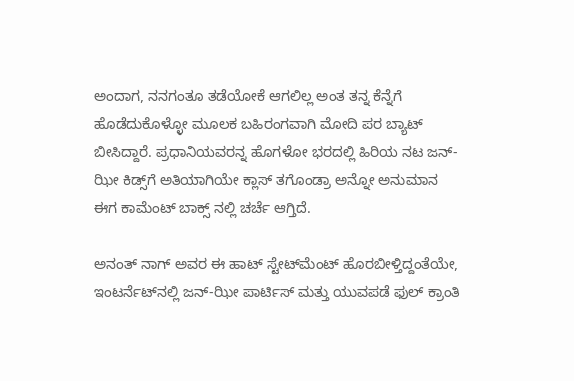ಅಂದಾಗ, ನನಗಂತೂ ತಡೆಯೋಕೆ ಆಗಲಿಲ್ಲ ಅಂತ ತನ್ನ ಕೆನ್ನೆಗೆ ಹೊಡೆದುಕೊಳ್ಳೋ ಮೂಲಕ ಬಹಿರಂಗವಾಗಿ ಮೋದಿ ಪರ ಬ್ಯಾಟ್ ಬೀಸಿದ್ದಾರೆ. ಪ್ರಧಾನಿಯವರನ್ನ ಹೊಗಳೋ ಭರದಲ್ಲಿ ಹಿರಿಯ ನಟ ಜನ್-ಝೀ ಕಿಡ್ಸ್‌ಗೆ ಅತಿಯಾಗಿಯೇ ಕ್ಲಾಸ್ ತಗೊಂಡ್ರಾ ಅನ್ನೋ ಅನುಮಾನ ಈಗ ಕಾಮೆಂಟ್ ಬಾಕ್ಸ್ ನಲ್ಲಿ ಚರ್ಚೆ ಆಗ್ತಿದೆ.

ಅನಂತ್ ನಾಗ್ ಅವರ ಈ ಹಾಟ್ ಸ್ಟೇಟ್‌ಮೆಂಟ್ ಹೊರಬೀಳ್ತಿದ್ದಂತೆಯೇ, ಇಂಟರ್ನೆಟ್‌ನಲ್ಲಿ ಜನ್-ಝೀ ಪಾರ್ಟಿಸ್ ಮತ್ತು ಯುವಪಡೆ ಫುಲ್ ಕ್ರಾಂತಿ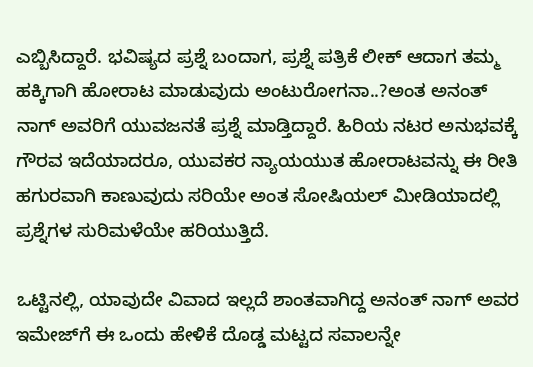ಎಬ್ಬಿಸಿದ್ದಾರೆ. ಭವಿಷ್ಯದ ಪ್ರಶ್ನೆ ಬಂದಾಗ, ಪ್ರಶ್ನೆ ಪತ್ರಿಕೆ ಲೀಕ್ ಆದಾಗ ತಮ್ಮ ಹಕ್ಕಿಗಾಗಿ ಹೋರಾಟ ಮಾಡುವುದು ಅಂಟುರೋಗನಾ..?ಅಂತ ಅನಂತ್ ನಾಗ್ ಅವರಿಗೆ ಯುವಜನತೆ ಪ್ರಶ್ನೆ ಮಾಡ್ತಿದ್ದಾರೆ. ಹಿರಿಯ ನಟರ ಅನುಭವಕ್ಕೆ ಗೌರವ ಇದೆಯಾದರೂ, ಯುವಕರ ನ್ಯಾಯಯುತ ಹೋರಾಟವನ್ನು ಈ ರೀತಿ ಹಗುರವಾಗಿ ಕಾಣುವುದು ಸರಿಯೇ ಅಂತ ಸೋಷಿಯಲ್ ಮೀಡಿಯಾದಲ್ಲಿ ಪ್ರಶ್ನೆಗಳ ಸುರಿಮಳೆಯೇ ಹರಿಯುತ್ತಿದೆ.

ಒಟ್ಟಿನಲ್ಲಿ, ಯಾವುದೇ ವಿವಾದ ಇಲ್ಲದೆ ಶಾಂತವಾಗಿದ್ದ ಅನಂತ್ ನಾಗ್ ಅವರ ಇಮೇಜ್‌ಗೆ ಈ ಒಂದು ಹೇಳಿಕೆ ದೊಡ್ಡ ಮಟ್ಟದ ಸವಾಲನ್ನೇ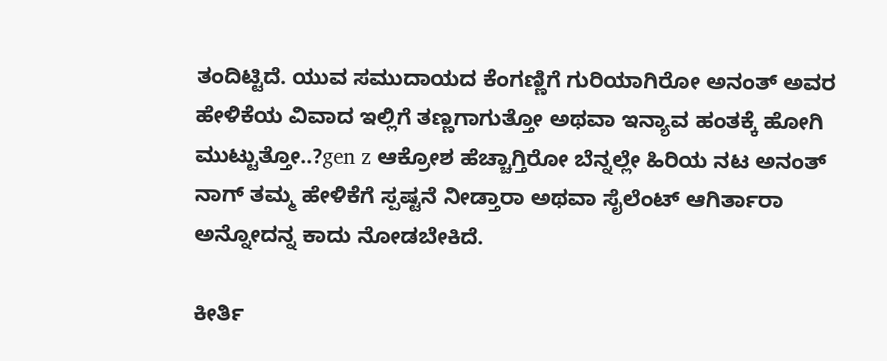ತಂದಿಟ್ಟಿದೆ. ಯುವ ಸಮುದಾಯದ ಕೆಂಗಣ್ಣಿಗೆ ಗುರಿಯಾಗಿರೋ ಅನಂತ್ ಅವರ ಹೇಳಿಕೆಯ ವಿವಾದ ಇಲ್ಲಿಗೆ ತಣ್ಣಗಾಗುತ್ತೋ ಅಥವಾ ಇನ್ಯಾವ ಹಂತಕ್ಕೆ ಹೋಗಿ ಮುಟ್ಟುತ್ತೋ..?gen z ಆಕ್ರೋಶ ಹೆಚ್ಚಾಗ್ತಿರೋ ಬೆನ್ನಲ್ಲೇ ಹಿರಿಯ ನಟ ಅನಂತ್ ನಾಗ್ ತಮ್ಮ ಹೇಳಿಕೆಗೆ ಸ್ಪಷ್ಟನೆ ನೀಡ್ತಾರಾ ಅಥವಾ ಸೈಲೆಂಟ್ ಆಗಿರ್ತಾರಾ ಅನ್ನೋದನ್ನ ಕಾದು ನೋಡಬೇಕಿದೆ.

ಕೀರ್ತಿ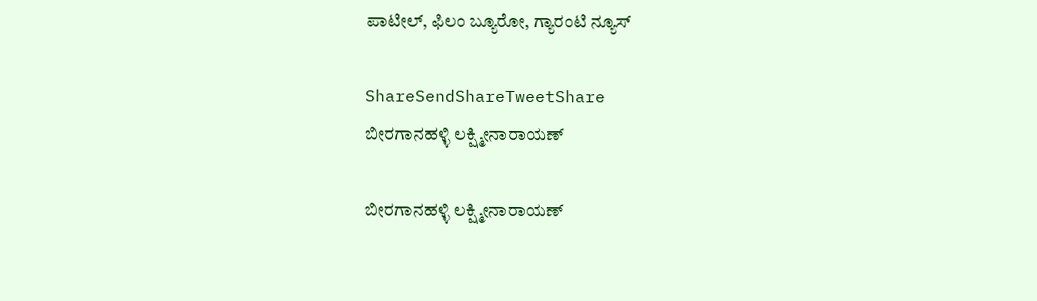ಪಾಟೀಲ್, ಫಿಲಂ ಬ್ಯೂರೋ, ಗ್ಯಾರಂಟಿ ನ್ಯೂಸ್

ShareSendShareTweetShare
ಬೀರಗಾನಹಳ್ಳಿ ಲಕ್ಷ್ಮೀನಾರಾಯಣ್

ಬೀರಗಾನಹಳ್ಳಿ ಲಕ್ಷ್ಮೀನಾರಾಯಣ್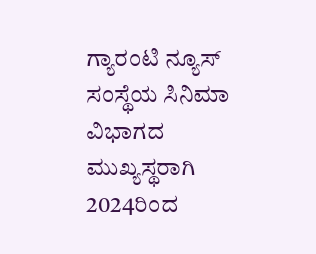ಗ್ಯಾರಂಟಿ ನ್ಯೂಸ್ ಸಂಸ್ಥೆಯ ಸಿನಿಮಾ ವಿಭಾಗದ ಮುಖ್ಯಸ್ಥರಾಗಿ 2024ರಿಂದ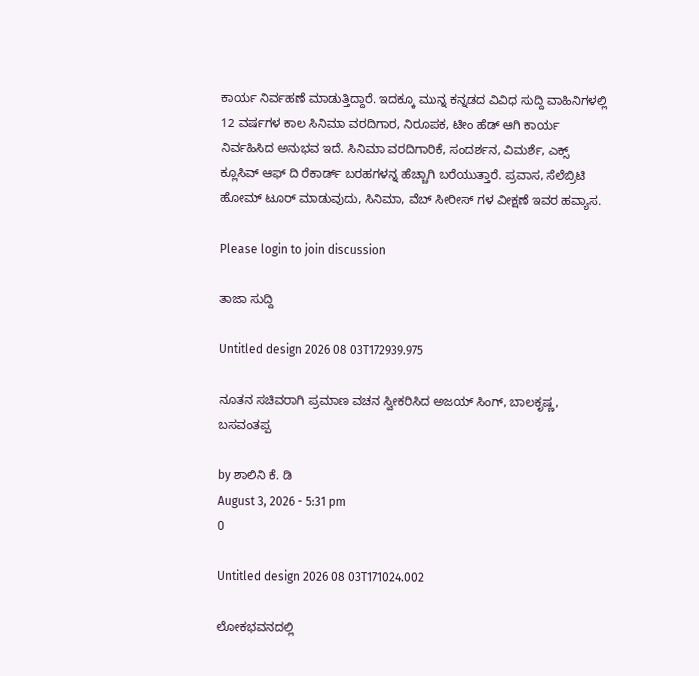ಕಾರ್ಯ ನಿರ್ವಹಣೆ ಮಾಡುತ್ತಿದ್ದಾರೆ. ಇದಕ್ಕೂ ಮುನ್ನ ಕನ್ನಡದ ವಿವಿಧ ಸುದ್ದಿ ವಾಹಿನಿಗಳಲ್ಲಿ 12 ವರ್ಷಗಳ ಕಾಲ ಸಿನಿಮಾ ವರದಿಗಾರ, ನಿರೂಪಕ, ಟೀಂ ಹೆಡ್ ಆಗಿ ಕಾರ್ಯ ನಿರ್ವಹಿಸಿದ ಅನುಭವ ಇದೆ. ಸಿನಿಮಾ ವರದಿಗಾರಿಕೆ, ಸಂದರ್ಶನ, ವಿಮರ್ಶೆ, ಎಕ್ಸ್ ಕ್ಲೂಸಿವ್ ಆಫ್ ದಿ ರೆಕಾರ್ಡ್ ಬರಹಗಳನ್ನ ಹೆಚ್ಚಾಗಿ ಬರೆಯುತ್ತಾರೆ. ಪ್ರವಾಸ, ಸೆಲೆಬ್ರಿಟಿ ಹೋಮ್ ಟೂರ್ ಮಾಡುವುದು, ಸಿನಿಮಾ, ವೆಬ್ ಸೀರೀಸ್ ಗಳ ವೀಕ್ಷಣೆ ಇವರ ಹವ್ಯಾಸ.

Please login to join discussion

ತಾಜಾ ಸುದ್ದಿ

Untitled design 2026 08 03T172939.975

ನೂತನ ಸಚಿವರಾಗಿ ಪ್ರಮಾಣ ವಚನ ಸ್ವೀಕರಿಸಿದ ಅಜಯ್ ಸಿಂಗ್, ಬಾಲಕೃಷ್ಣ, ಬಸವಂತಪ್ಪ

by ಶಾಲಿನಿ ಕೆ. ಡಿ
August 3, 2026 - 5:31 pm
0

Untitled design 2026 08 03T171024.002

ಲೋಕಭವನದಲ್ಲಿ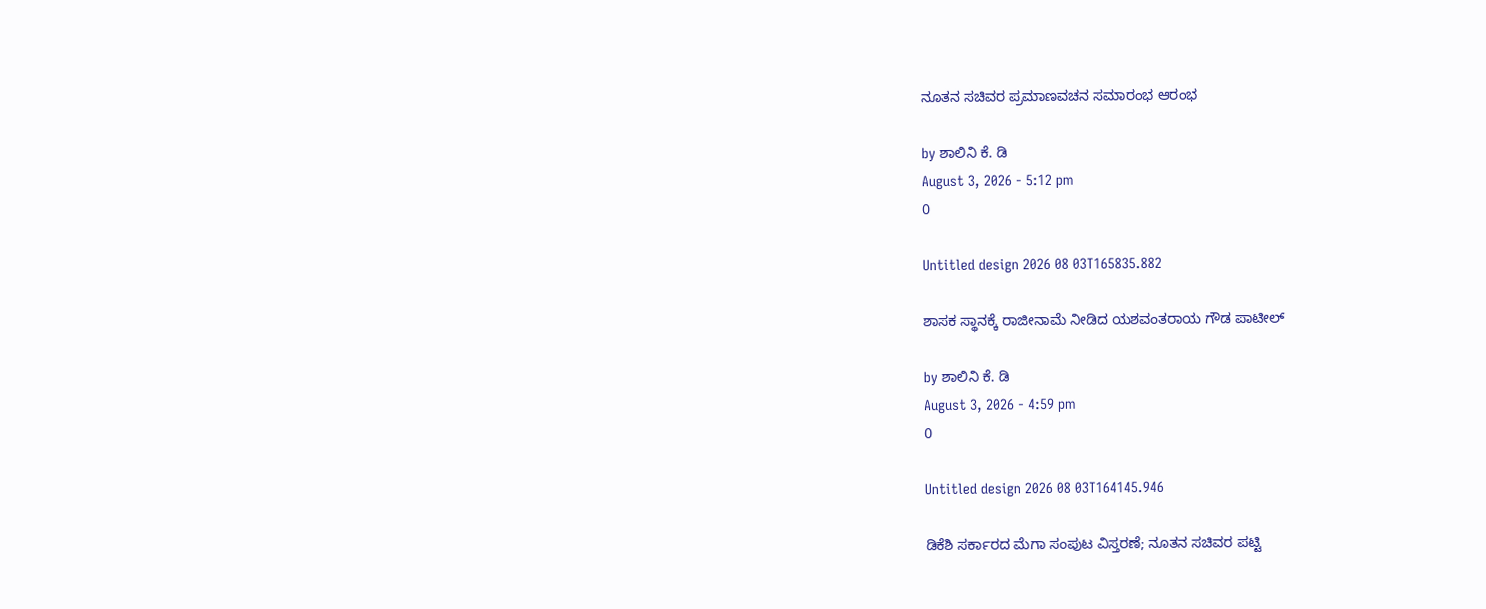ನೂತನ ಸಚಿವರ ಪ್ರಮಾಣವಚನ ಸಮಾರಂಭ ಆರಂಭ

by ಶಾಲಿನಿ ಕೆ. ಡಿ
August 3, 2026 - 5:12 pm
0

Untitled design 2026 08 03T165835.882

ಶಾಸಕ ಸ್ಥಾನಕ್ಕೆ ರಾಜೀನಾಮೆ ನೀಡಿದ ಯಶವಂತರಾಯ ಗೌಡ ಪಾಟೀಲ್

by ಶಾಲಿನಿ ಕೆ. ಡಿ
August 3, 2026 - 4:59 pm
0

Untitled design 2026 08 03T164145.946

ಡಿಕೆಶಿ ಸರ್ಕಾರದ ಮೆಗಾ ಸಂಪುಟ ವಿಸ್ತರಣೆ; ನೂತನ ಸಚಿವರ ಪಟ್ಟಿ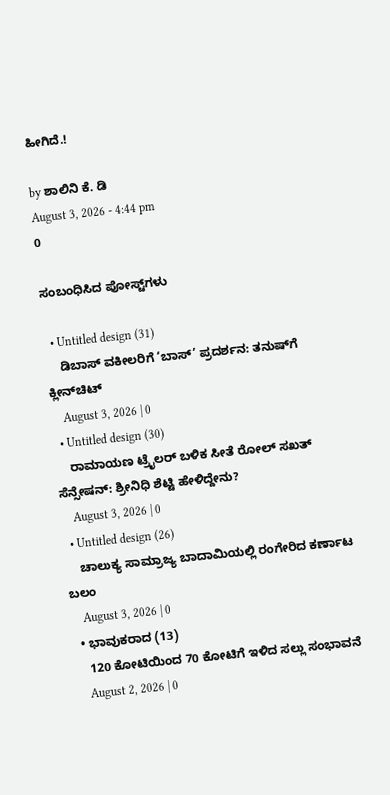ಹೀಗಿದೆ.!

by ಶಾಲಿನಿ ಕೆ. ಡಿ
August 3, 2026 - 4:44 pm
0

ಸಂಬಂಧಿಸಿದ ಪೋಸ್ಟ್‌ಗಳು

  • Untitled design (31)
    ಡಿಬಾಸ್ ವಕೀಲರಿಗೆ ‘ಬಾಸ್’ ಪ್ರದರ್ಶನ: ತನುಷ್‌ಗೆ ಕ್ಲೀನ್‌‌ಚಿಟ್
    August 3, 2026 | 0
  • Untitled design (30)
    ರಾಮಾಯಣ ಟ್ರೈಲರ್ ಬಳಿಕ ಸೀತೆ ರೋಲ್ ಸಖತ್ ಸೆನ್ಸೇಷನ್: ಶ್ರೀನಿಧಿ ಶೆಟ್ಟಿ ಹೇಳಿದ್ದೇನು?
    August 3, 2026 | 0
  • Untitled design (26)
    ಚಾಲುಕ್ಯ ಸಾಮ್ರಾಜ್ಯ ಬಾದಾಮಿಯಲ್ಲಿ ರಂಗೇರಿದ ಕರ್ಣಾಟ ಬಲಂ
    August 3, 2026 | 0
  • ಭಾವುಕರಾದ (13)
    120 ಕೋಟಿಯಿಂದ 70 ಕೋಟಿಗೆ ಇಳಿದ ಸಲ್ಲು ಸಂಭಾವನೆ
    August 2, 2026 | 0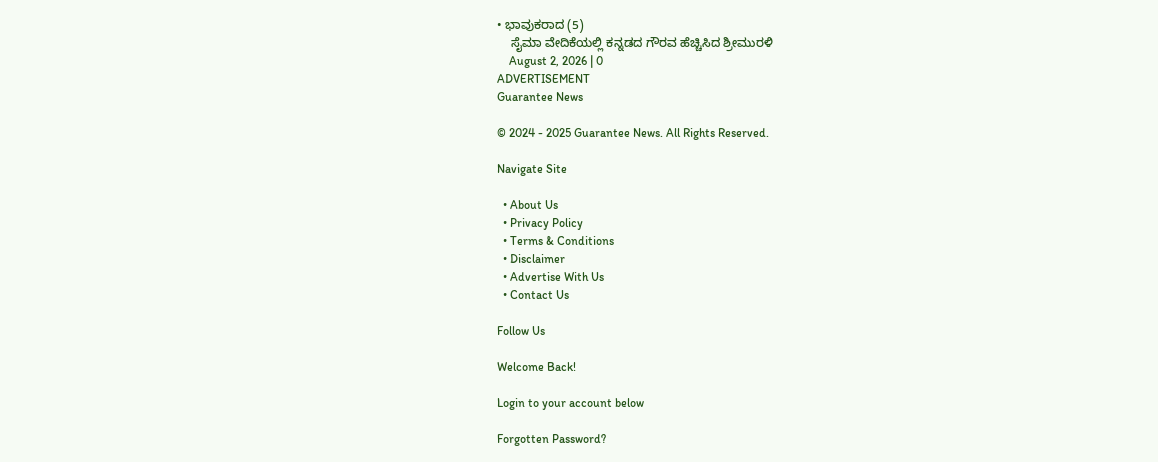• ಭಾವುಕರಾದ (5)
    ಸೈಮಾ ವೇದಿಕೆಯಲ್ಲಿ ಕನ್ನಡದ ಗೌರವ ಹೆಚ್ಚಿಸಿದ ಶ್ರೀಮುರಳಿ
    August 2, 2026 | 0
ADVERTISEMENT
Guarantee News

© 2024 - 2025 Guarantee News. All Rights Reserved.

Navigate Site

  • About Us
  • Privacy Policy
  • Terms & Conditions
  • Disclaimer
  • Advertise With Us
  • Contact Us

Follow Us

Welcome Back!

Login to your account below

Forgotten Password?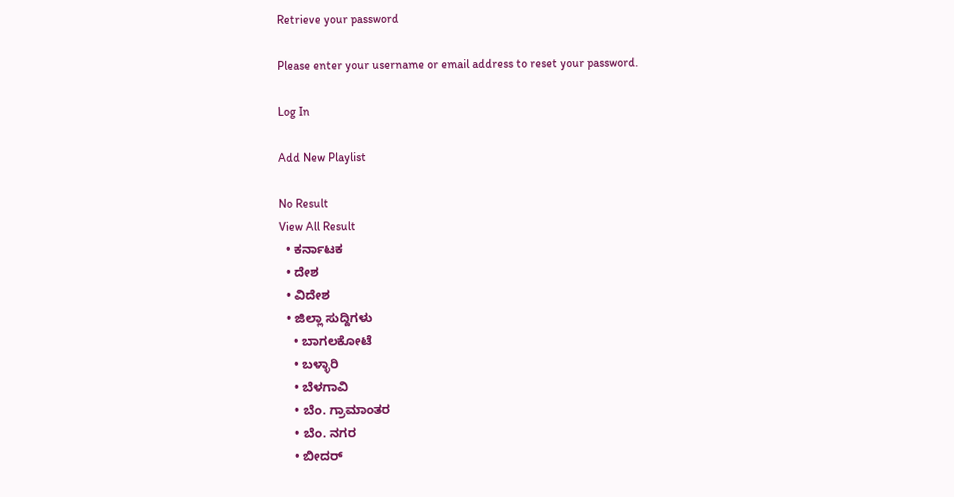Retrieve your password

Please enter your username or email address to reset your password.

Log In

Add New Playlist

No Result
View All Result
  • ಕರ್ನಾಟಕ
  • ದೇಶ
  • ವಿದೇಶ
  • ಜಿಲ್ಲಾ ಸುದ್ದಿಗಳು
    • ಬಾಗಲಕೋಟೆ
    • ಬಳ್ಳಾರಿ
    • ಬೆಳಗಾವಿ
    • ಬೆಂ. ಗ್ರಾಮಾಂತರ
    • ಬೆಂ. ನಗರ
    • ಬೀದರ್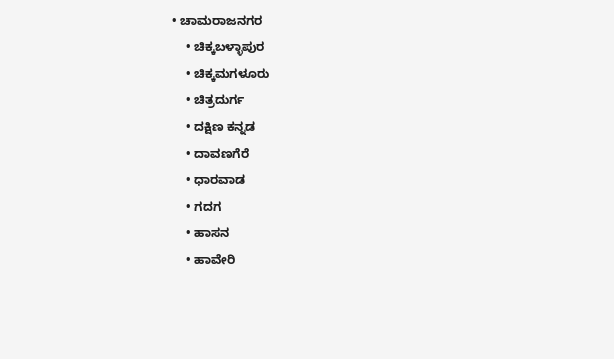• ಚಾಮರಾಜನಗರ
    • ಚಿಕ್ಕಬಳ್ಳಾಪುರ
    • ಚಿಕ್ಕಮಗಳೂರು
    • ಚಿತ್ರದುರ್ಗ
    • ದಕ್ಷಿಣ ಕನ್ನಡ
    • ದಾವಣಗೆರೆ
    • ಧಾರವಾಡ
    • ಗದಗ
    • ಹಾಸನ
    • ಹಾವೇರಿ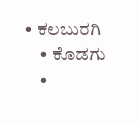• ಕಲಬುರಗಿ
    • ಕೊಡಗು
    •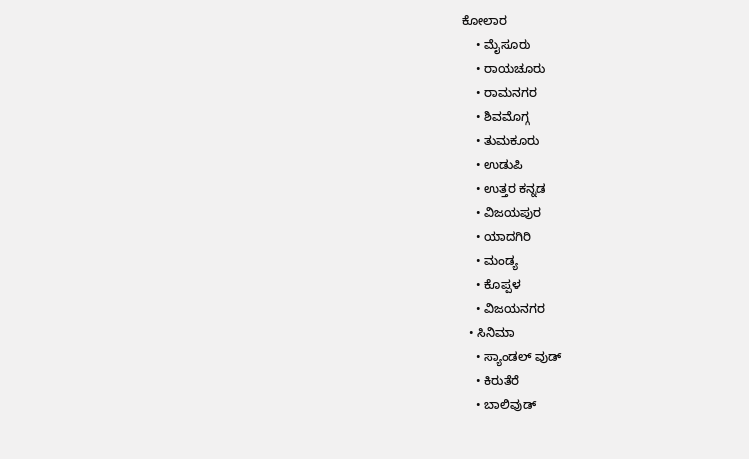ಕೋಲಾರ
    • ಮೈಸೂರು
    • ರಾಯಚೂರು
    • ರಾಮನಗರ
    • ಶಿವಮೊಗ್ಗ
    • ತುಮಕೂರು
    • ಉಡುಪಿ
    • ಉತ್ತರ ಕನ್ನಡ
    • ವಿಜಯಪುರ
    • ಯಾದಗಿರಿ
    • ಮಂಡ್ಯ
    • ಕೊಪ್ಪಳ
    • ವಿಜಯನಗರ
  • ಸಿನಿಮಾ
    • ಸ್ಯಾಂಡಲ್ ವುಡ್
    • ಕಿರುತೆರೆ
    • ಬಾಲಿವುಡ್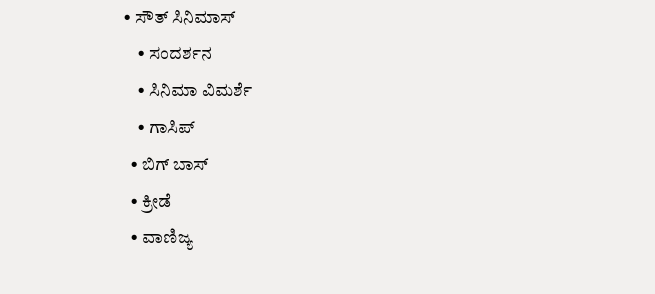• ಸೌತ್ ಸಿನಿಮಾಸ್
    • ಸಂದರ್ಶನ
    • ಸಿನಿಮಾ ವಿಮರ್ಶೆ
    • ಗಾಸಿಪ್
  • ಬಿಗ್ ಬಾಸ್
  • ಕ್ರೀಡೆ
  • ವಾಣಿಜ್ಯ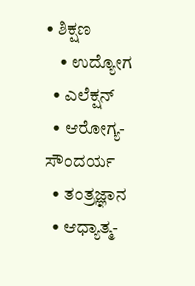• ಶಿಕ್ಷಣ
    • ಉದ್ಯೋಗ
  • ಎಲೆಕ್ಷನ್
  • ಆರೋಗ್ಯ-ಸೌಂದರ್ಯ
  • ತಂತ್ರಜ್ಞಾನ
  • ಆಧ್ಯಾತ್ಮ-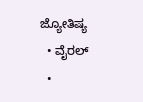ಜ್ಯೋತಿಷ್ಯ
  • ವೈರಲ್
  •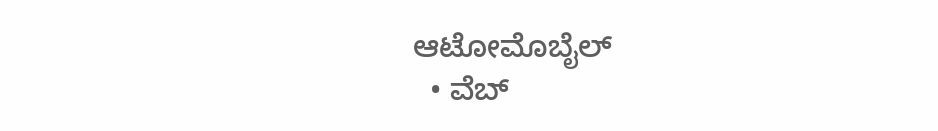ಆಟೋಮೊಬೈಲ್
  • ವೆಬ್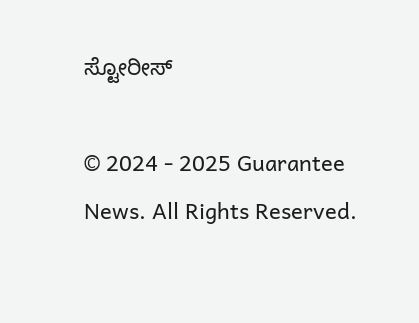ಸ್ಟೋರೀಸ್

© 2024 - 2025 Guarantee News. All Rights Reserved.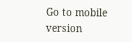Go to mobile version